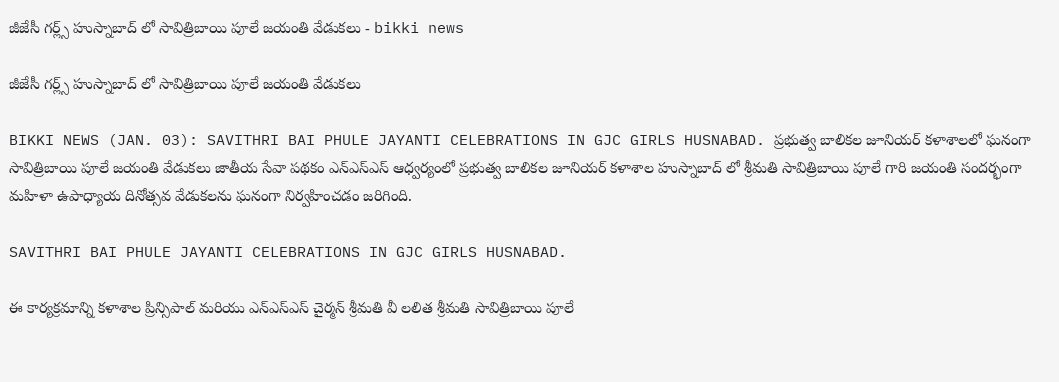జీజేసీ గర్ల్స్ హుస్నాబాద్ లో సావిత్రిబాయి పూలే జయంతి వేడుకలు - bikki news

జీజేసీ గర్ల్స్ హుస్నాబాద్ లో సావిత్రిబాయి పూలే జయంతి వేడుకలు

BIKKI NEWS (JAN. 03): SAVITHRI BAI PHULE JAYANTI CELEBRATIONS IN GJC GIRLS HUSNABAD. ప్రభుత్వ బాలికల జూనియర్ కళాశాలలో ఘనంగా సావిత్రిబాయి పూలే జయంతి వేడుకలు జాతీయ సేవా పథకం ఎన్ఎస్ఎస్ ఆధ్వర్యంలో ప్రభుత్వ బాలికల జూనియర్ కళాశాల హుస్నాబాద్ లో శ్రీమతి సావిత్రిబాయి పూలే గారి జయంతి సందర్భంగా మహిళా ఉపాధ్యాయ దినోత్సవ వేడుకలను ఘనంగా నిర్వహించడం జరిగింది.

SAVITHRI BAI PHULE JAYANTI CELEBRATIONS IN GJC GIRLS HUSNABAD.

ఈ కార్యక్రమాన్ని కళాశాల ప్రిన్సిపాల్ మరియు ఎన్ఎస్ఎస్ చైర్మన్ శ్రీమతి వీ లలిత శ్రీమతి సావిత్రిబాయి పూలే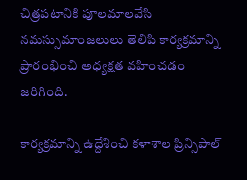చిత్రపటానికి పూలమాలవేసి నమస్సుమాంజలులు తెలిపి కార్యక్రమాన్ని ప్రారంభించి అధ్యక్షత వహించడం జరిగింది.

కార్యక్రమాన్ని ఉద్దేశించి కళాశాల ప్రిన్సిపాల్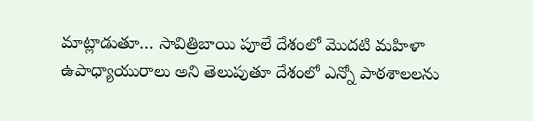మాట్లాడుతూ… సావిత్రిబాయి పూలే దేశంలో మొదటి మహిళా ఉపాధ్యాయురాలు అని తెలుపుతూ దేశంలో ఎన్నో పాఠశాలలను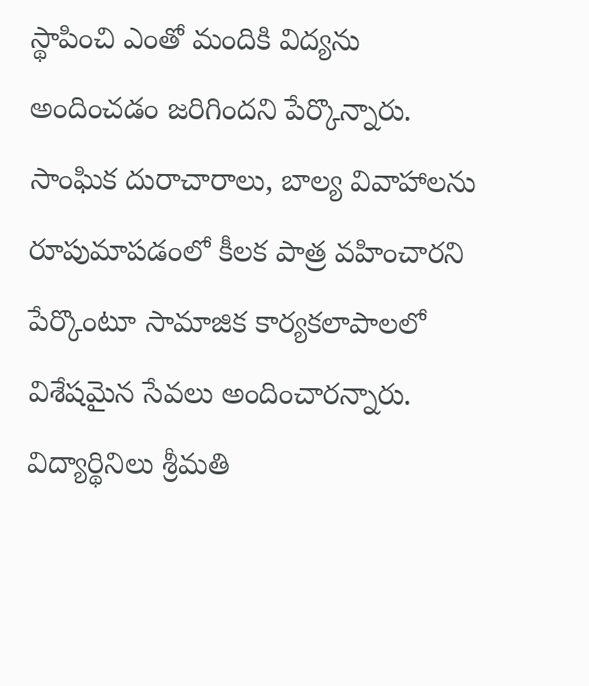స్థాపించి ఎంతో మందికి విద్యను అందించడం జరిగిందని పేర్కొన్నారు. సాంఘిక దురాచారాలు, బాల్య వివాహాలను రూపుమాపడంలో కీలక పాత్ర వహించారని పేర్కొంటూ సామాజిక కార్యకలాపాలలో విశేషమైన సేవలు అందించారన్నారు. విద్యార్థినిలు శ్రీమతి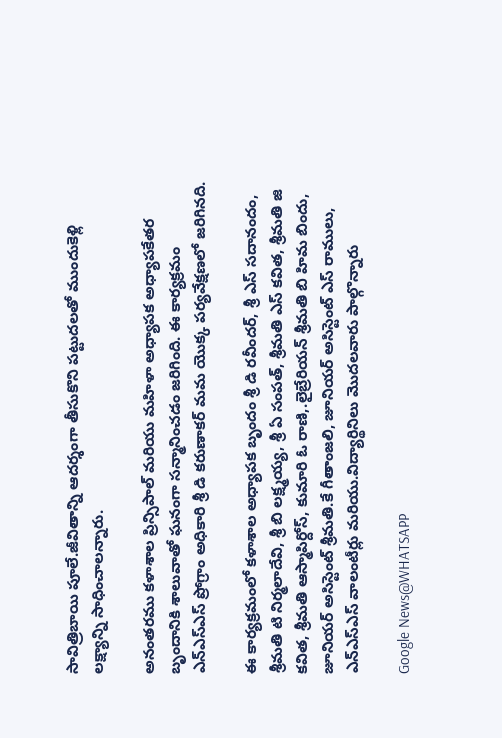సావిత్రిబాయి పూలే.జీవితాన్ని ఆదర్శంగా తీసుకొని పట్టుదలతో ముందుకెళ్లి లక్ష్యాన్ని సాధించాలన్నారు.

అనంతరము కళాశాల ప్రిన్సిపాల్ మరియు మహిళా అధ్యాపక అధ్యాపకేతర బృందానికి శాలువాతో ఘనంగా సన్మానించడం జరిగింది. ఈ కార్యక్రమం ఎన్ఎస్ఎస్ ప్రోగ్రాం అధికారి శ్రీ డి కరుణాకర్ మమ యొక్క పర్యవేక్షణలో జరిగినది.

ఈ కార్యక్రమంలో కళాశాల అధ్యాపక బృందం శ్రీ డి రవీందర్, శ్రీ ఎస్ సదానందం, శ్రీమతి టి నిర్మలాదేవి, శ్రీ బి లక్ష్మయ్య, శ్రీ ఏ సంపత్, శ్రీమతి ఎస్ కవిత, శ్రీమతి జి కవిత, శ్రీమతి ఆస్మాపిర్దోస్, కుమారి ఓ రాణి,.లైబ్రేరియన్ శ్రీమతి బి హిమ బిందు, జూనియర్ అసిస్టెంట్ శ్రీమతి.కే గీతాంజలి, జూనియర్ అసిస్టెంట్ ఎస్ రాములు, ఎన్ఎస్ఎస్ వాలంటీర్లు మరియు.విద్యార్థినిలు మొదలవారు పాల్గొన్నారు

Google News@WHATSAPP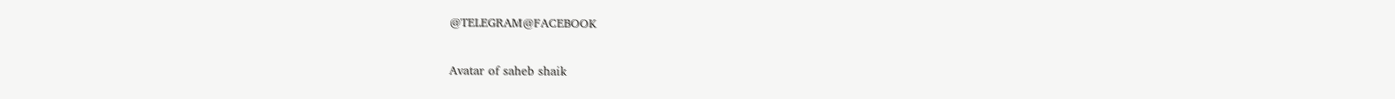@TELEGRAM@FACEBOOK

Avatar of saheb shaik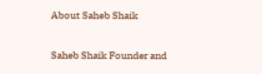About Saheb Shaik

Saheb Shaik Founder and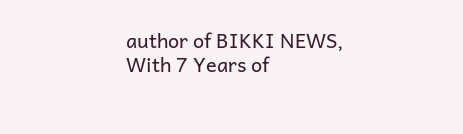author of BIKKI NEWS, With 7 Years of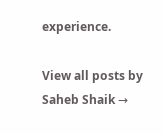experience.

View all posts by Saheb Shaik →